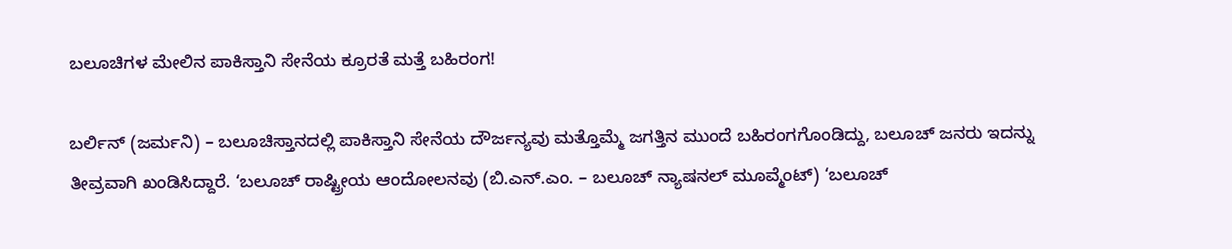ಬಲೂಚಿಗಳ ಮೇಲಿನ ಪಾಕಿಸ್ತಾನಿ ಸೇನೆಯ ಕ್ರೂರತೆ ಮತ್ತೆ ಬಹಿರಂಗ!

ಬರ್ಲಿನ್ (ಜರ್ಮನಿ) – ಬಲೂಚಿಸ್ತಾನದಲ್ಲಿ ಪಾಕಿಸ್ತಾನಿ ಸೇನೆಯ ದೌರ್ಜನ್ಯವು ಮತ್ತೊಮ್ಮೆ ಜಗತ್ತಿನ ಮುಂದೆ ಬಹಿರಂಗಗೊಂಡಿದ್ದು, ಬಲೂಚ್ ಜನರು ಇದನ್ನು ತೀವ್ರವಾಗಿ ಖಂಡಿಸಿದ್ದಾರೆ. ‘ಬಲೂಚ್ ರಾಷ್ಟ್ರೀಯ ಆಂದೋಲನವು (ಬಿ.ಎನ್.ಎಂ. – ಬಲೂಚ್ ನ್ಯಾಷನಲ್ ಮೂವ್ಮೆಂಟ್) ‘ಬಲೂಚ್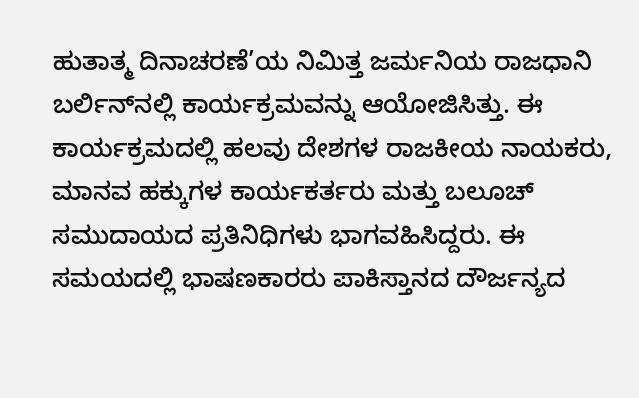ಹುತಾತ್ಮ ದಿನಾಚರಣೆ’ಯ ನಿಮಿತ್ತ ಜರ್ಮನಿಯ ರಾಜಧಾನಿ ಬರ್ಲಿನ್‌ನಲ್ಲಿ ಕಾರ್ಯಕ್ರಮವನ್ನು ಆಯೋಜಿಸಿತ್ತು. ಈ ಕಾರ್ಯಕ್ರಮದಲ್ಲಿ ಹಲವು ದೇಶಗಳ ರಾಜಕೀಯ ನಾಯಕರು, ಮಾನವ ಹಕ್ಕುಗಳ ಕಾರ್ಯಕರ್ತರು ಮತ್ತು ಬಲೂಚ್ ಸಮುದಾಯದ ಪ್ರತಿನಿಧಿಗಳು ಭಾಗವಹಿಸಿದ್ದರು. ಈ ಸಮಯದಲ್ಲಿ ಭಾಷಣಕಾರರು ಪಾಕಿಸ್ತಾನದ ದೌರ್ಜನ್ಯದ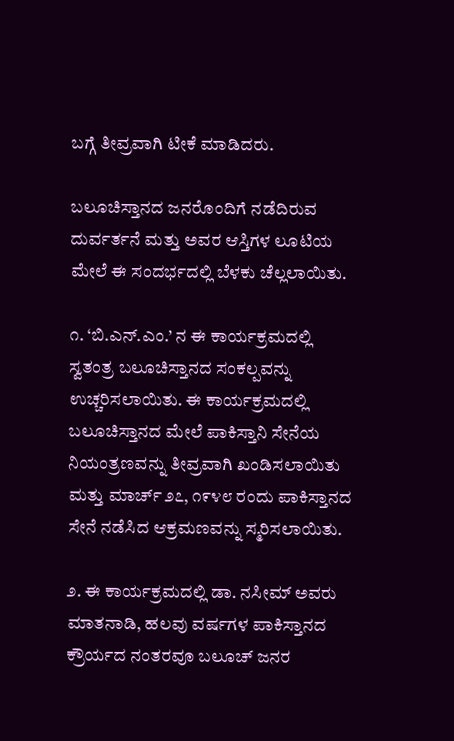ಬಗ್ಗೆ ತೀವ್ರವಾಗಿ ಟೀಕೆ ಮಾಡಿದರು.

ಬಲೂಚಿಸ್ತಾನದ ಜನರೊಂದಿಗೆ ನಡೆದಿರುವ ದುರ್ವರ್ತನೆ ಮತ್ತು ಅವರ ಆಸ್ತಿಗಳ ಲೂಟಿಯ ಮೇಲೆ ಈ ಸಂದರ್ಭದಲ್ಲಿ ಬೆಳಕು ಚೆಲ್ಲಲಾಯಿತು.

೧. ‘ಬಿ.ಎನ್.ಎಂ.’ ನ ಈ ಕಾರ್ಯಕ್ರಮದಲ್ಲಿ ಸ್ವತಂತ್ರ ಬಲೂಚಿಸ್ತಾನದ ಸಂಕಲ್ಪವನ್ನು ಉಚ್ಚರಿಸಲಾಯಿತು. ಈ ಕಾರ್ಯಕ್ರಮದಲ್ಲಿ ಬಲೂಚಿಸ್ತಾನದ ಮೇಲೆ ಪಾಕಿಸ್ತಾನಿ ಸೇನೆಯ ನಿಯಂತ್ರಣವನ್ನು ತೀವ್ರವಾಗಿ ಖಂಡಿಸಲಾಯಿತು ಮತ್ತು ಮಾರ್ಚ್ ೨೭, ೧೯೪೮ ರಂದು ಪಾಕಿಸ್ತಾನದ ಸೇನೆ ನಡೆಸಿದ ಆಕ್ರಮಣವನ್ನು ಸ್ಮರಿಸಲಾಯಿತು.

೨. ಈ ಕಾರ್ಯಕ್ರಮದಲ್ಲಿ ಡಾ. ನಸೀಮ್ ಅವರು ಮಾತನಾಡಿ, ಹಲವು ವರ್ಷಗಳ ಪಾಕಿಸ್ತಾನದ ಕ್ರೌರ್ಯದ ನಂತರವೂ ಬಲೂಚ್ ಜನರ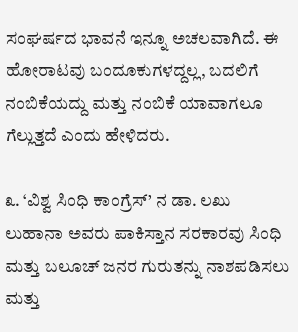ಸಂಘರ್ಷದ ಭಾವನೆ ಇನ್ನೂ ಅಚಲವಾಗಿದೆ. ಈ ಹೋರಾಟವು ಬಂದೂಕುಗಳದ್ದಲ್ಲ, ಬದಲಿಗೆ ನಂಬಿಕೆಯದ್ದು ಮತ್ತು ನಂಬಿಕೆ ಯಾವಾಗಲೂ ಗೆಲ್ಲುತ್ತದೆ ಎಂದು ಹೇಳಿದರು.

೩. ‘ವಿಶ್ವ ಸಿಂಧಿ ಕಾಂಗ್ರೆಸ್’ ನ ಡಾ. ಲಖು ಲುಹಾನಾ ಅವರು ಪಾಕಿಸ್ತಾನ ಸರಕಾರವು ಸಿಂಧಿ ಮತ್ತು ಬಲೂಚ್ ಜನರ ಗುರುತನ್ನು ನಾಶಪಡಿಸಲು ಮತ್ತು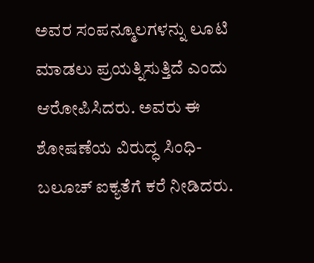ಅವರ ಸಂಪನ್ಮೂಲಗಳನ್ನು ಲೂಟಿ ಮಾಡಲು ಪ್ರಯತ್ನಿಸುತ್ತಿದೆ ಎಂದು ಆರೋಪಿಸಿದರು. ಅವರು ಈ ಶೋಷಣೆಯ ವಿರುದ್ಧ ಸಿಂಧಿ-ಬಲೂಚ್ ಐಕ್ಯತೆಗೆ ಕರೆ ನೀಡಿದರು.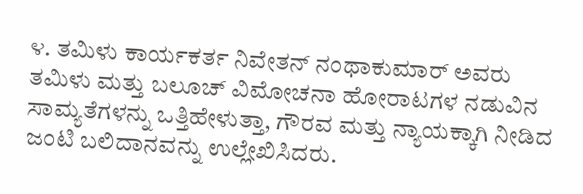೪. ತಮಿಳು ಕಾರ್ಯಕರ್ತ ನಿವೇತನ್ ನಂಥಾಕುಮಾರ್ ಅವರು ತಮಿಳು ಮತ್ತು ಬಲೂಚ್ ವಿಮೋಚನಾ ಹೋರಾಟಗಳ ನಡುವಿನ ಸಾಮ್ಯತೆಗಳನ್ನು ಒತ್ತಿಹೇಳುತ್ತಾ, ಗೌರವ ಮತ್ತು ನ್ಯಾಯಕ್ಕಾಗಿ ನೀಡಿದ ಜಂಟಿ ಬಲಿದಾನವನ್ನು ಉಲ್ಲೇಖಿಸಿದರು.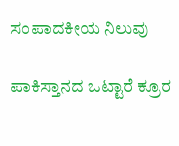ಸಂಪಾದಕೀಯ ನಿಲುವು

ಪಾಕಿಸ್ತಾನದ ಒಟ್ಟಾರೆ ಕ್ರೂರ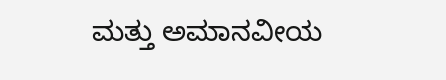ಮತ್ತು ಅಮಾನವೀಯ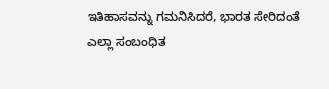ಇತಿಹಾಸವನ್ನು ಗಮನಿಸಿದರೆ, ಭಾರತ ಸೇರಿದಂತೆ ಎಲ್ಲಾ ಸಂಬಂಧಿತ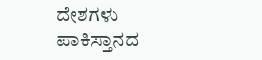ದೇಶಗಳು ಪಾಕಿಸ್ತಾನದ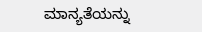ಮಾನ್ಯತೆಯನ್ನು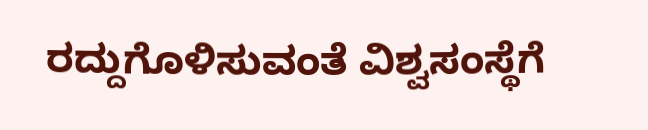ರದ್ದುಗೊಳಿಸುವಂತೆ ವಿಶ್ವಸಂಸ್ಥೆಗೆ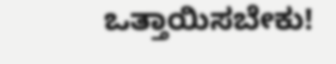ಒತ್ತಾಯಿಸಬೇಕು!